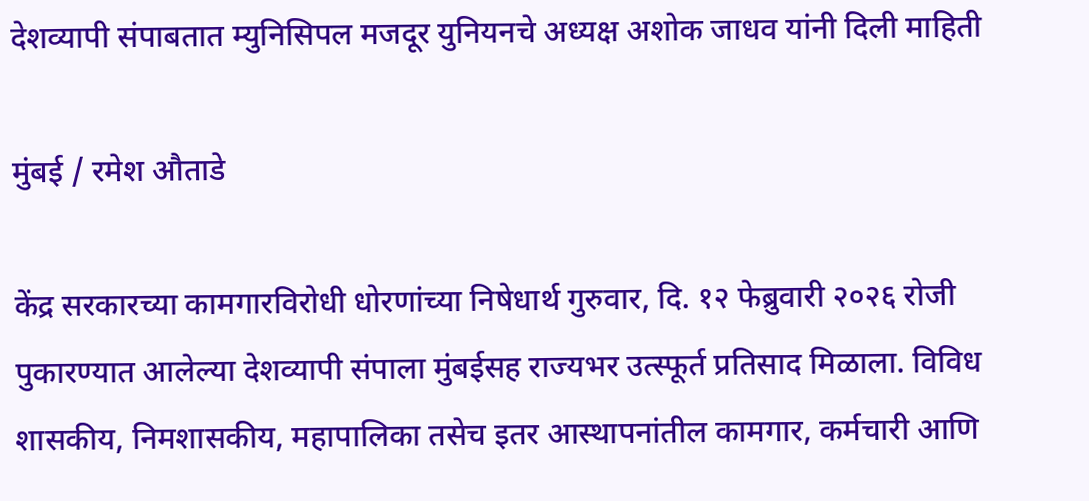देशव्यापी संपाबतात म्युनिसिपल मजदूर युनियनचे अध्यक्ष अशोक जाधव यांनी दिली माहिती

मुंबई / रमेश औताडे

केंद्र सरकारच्या कामगारविरोधी धोरणांच्या निषेधार्थ गुरुवार, दि. १२ फेब्रुवारी २०२६ रोजी पुकारण्यात आलेल्या देशव्यापी संपाला मुंबईसह राज्यभर उत्स्फूर्त प्रतिसाद मिळाला. विविध शासकीय, निमशासकीय, महापालिका तसेच इतर आस्थापनांतील कामगार, कर्मचारी आणि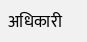अधिकारी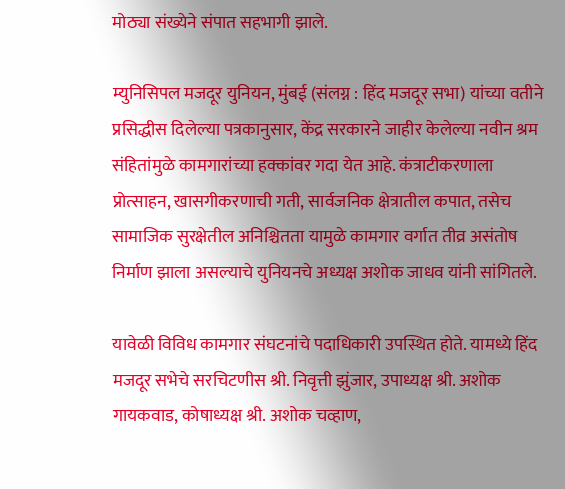मोठ्या संख्येने संपात सहभागी झाले.

म्युनिसिपल मजदूर युनियन, मुंबई (संलग्न : हिंद मजदूर सभा) यांच्या वतीने प्रसिद्धीस दिलेल्या पत्रकानुसार, केंद्र सरकारने जाहीर केलेल्या नवीन श्रम संहितांमुळे कामगारांच्या हक्कांवर गदा येत आहे. कंत्राटीकरणाला प्रोत्साहन, खासगीकरणाची गती, सार्वजनिक क्षेत्रातील कपात, तसेच सामाजिक सुरक्षेतील अनिश्चितता यामुळे कामगार वर्गात तीव्र असंतोष निर्माण झाला असल्याचे युनियनचे अध्यक्ष अशोक जाधव यांनी सांगितले.

यावेळी विविध कामगार संघटनांचे पदाधिकारी उपस्थित होते. यामध्ये हिंद मजदूर सभेचे सरचिटणीस श्री. निवृत्ती झुंजार, उपाध्यक्ष श्री. अशोक गायकवाड, कोषाध्यक्ष श्री. अशोक चव्हाण,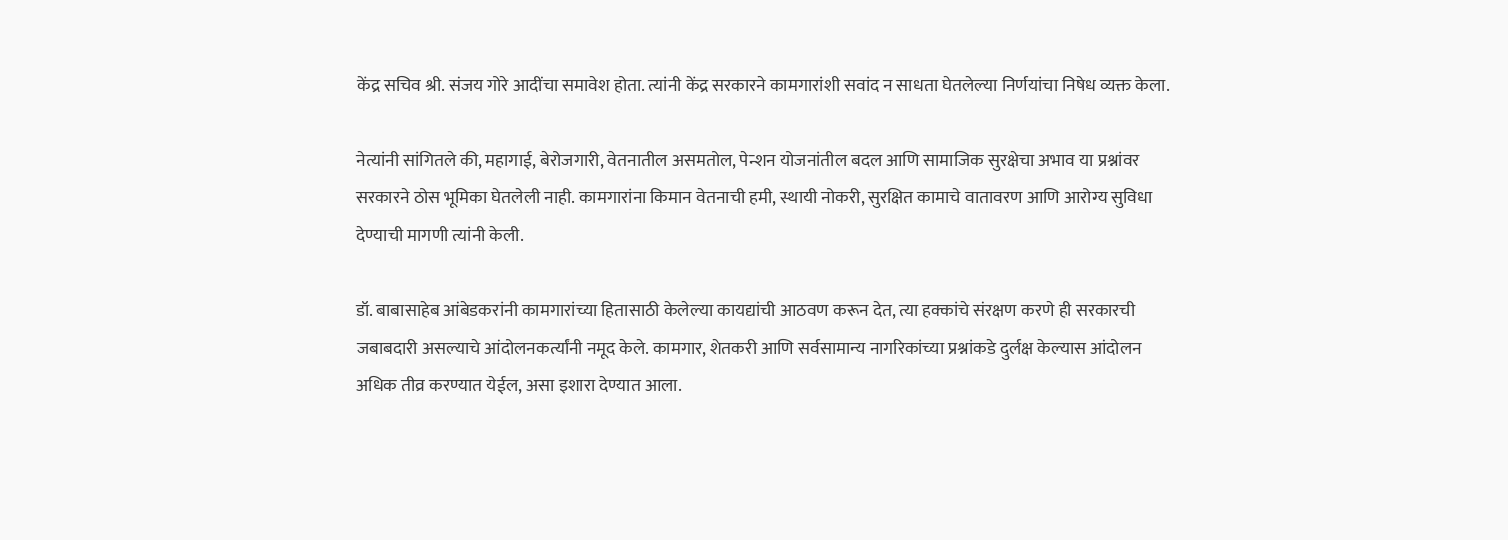केंद्र सचिव श्री. संजय गोरे आदींचा समावेश होता. त्यांनी केंद्र सरकारने कामगारांशी सवांद न साधता घेतलेल्या निर्णयांचा निषेध व्यक्त केला.

नेत्यांनी सांगितले की, महागाई, बेरोजगारी, वेतनातील असमतोल, पेन्शन योजनांतील बदल आणि सामाजिक सुरक्षेचा अभाव या प्रश्नांवर सरकारने ठोस भूमिका घेतलेली नाही. कामगारांना किमान वेतनाची हमी, स्थायी नोकरी, सुरक्षित कामाचे वातावरण आणि आरोग्य सुविधा देण्याची मागणी त्यांनी केली.

डॉ. बाबासाहेब आंबेडकरांनी कामगारांच्या हितासाठी केलेल्या कायद्यांची आठवण करून देत, त्या हक्कांचे संरक्षण करणे ही सरकारची जबाबदारी असल्याचे आंदोलनकर्त्यांनी नमूद केले. कामगार, शेतकरी आणि सर्वसामान्य नागरिकांच्या प्रश्नांकडे दुर्लक्ष केल्यास आंदोलन अधिक तीव्र करण्यात येईल, असा इशारा देण्यात आला.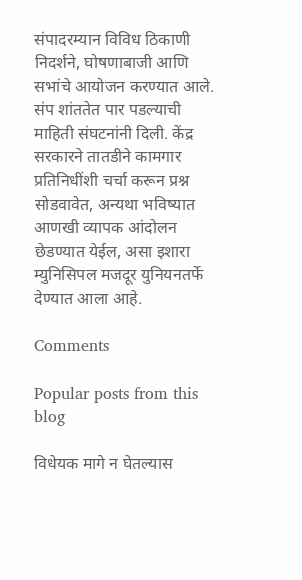संपादरम्यान विविध ठिकाणी निदर्शने, घोषणाबाजी आणि सभांचे आयोजन करण्यात आले. संप शांततेत पार पडल्याची माहिती संघटनांनी दिली. केंद्र सरकारने तातडीने कामगार प्रतिनिधींशी चर्चा करून प्रश्न सोडवावेत, अन्यथा भविष्यात आणखी व्यापक आंदोलन छेडण्यात येईल, असा इशारा म्युनिसिपल मजदूर युनियनतर्फे देण्यात आला आहे.

Comments

Popular posts from this blog

विधेयक मागे न घेतल्यास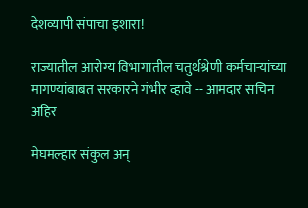देशव्यापी संपाचा इशारा!

राज्यातील आरोग्य विभागातील चतुर्थश्रेणी कर्मचाऱ्यांच्या मागण्यांबाबत सरकारने गंभीर व्हावे -- आमदार सचिन अहिर

मेघमल्हार संकुल अन्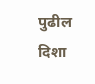पुढील दिशा